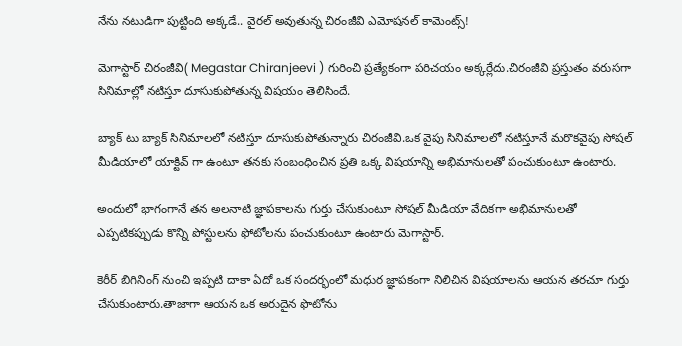నేను నటుడిగా పుట్టింది అక్కడే.. వైరల్ అవుతున్న చిరంజీవి ఎమోషనల్ కామెంట్స్!

మెగాస్టార్ చిరంజీవి( Megastar Chiranjeevi ) గురించి ప్రత్యేకంగా పరిచయం అక్కర్లేదు.చిరంజీవి ప్రస్తుతం వరుసగా సినిమాల్లో నటిస్తూ దూసుకుపోతున్న విషయం తెలిసిందే.

బ్యాక్ టు బ్యాక్ సినిమాలలో నటిస్తూ దూసుకుపోతున్నారు చిరంజీవి.ఒక వైపు సినిమాలలో నటిస్తూనే మరొకవైపు సోషల్ మీడియాలో యాక్టివ్ గా ఉంటూ తనకు సంబంధించిన ప్రతి ఒక్క విషయాన్ని అభిమానులతో పంచుకుంటూ ఉంటారు.

అందులో భాగంగానే తన అలనాటి జ్ఞాపకాలను గుర్తు చేసుకుంటూ సోషల్ మీడియా వేదికగా అభిమానులతో ఎప్పటికప్పుడు కొన్ని పోస్టులను ఫోటోలను పంచుకుంటూ ఉంటారు మెగాస్టార్.

కెరీర్‌ బిగినింగ్‌ నుంచి ఇప్పటి దాకా ఏదో ఒక సందర్భంలో మధుర జ్ఞాపకంగా నిలిచిన విషయాలను ఆయన తరచూ గుర్తు చేసుకుంటారు.తాజాగా ఆయన ఒక అరుదైన ఫొటోను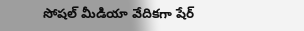సోషల్ మీడియా వేదికగా షేర్‌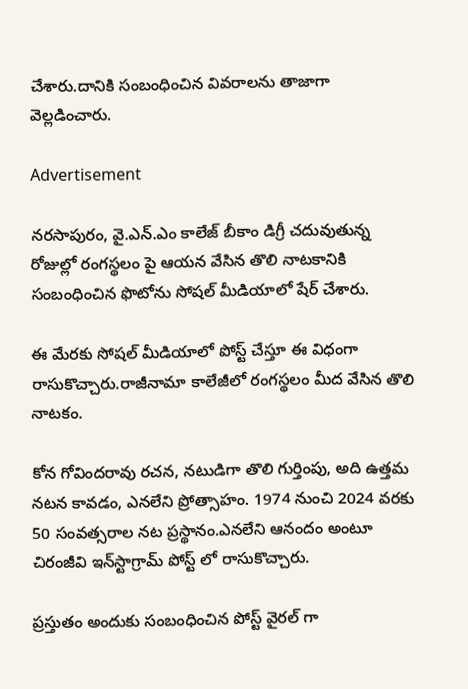చేశారు.దానికి సంబంధించిన వివరాలను తాజాగా వెల్లడించారు.

Advertisement

నరసాపురం, వై.ఎన్‌.ఎం కాలేజ్‌ బీకాం డిగ్రీ చదువుతున్న రోజుల్లో రంగస్థలం పై ఆయన వేసిన తొలి నాటకానికి సంబంధించిన ఫొటోను సోషల్‌ మీడియాలో షేర్‌ చేశారు.

ఈ మేరకు సోషల్ మీడియాలో పోస్ట్ చేస్తూ ఈ విధంగా రాసుకొచ్చారు.రాజీనామా కాలేజీలో రంగస్థలం మీద వేసిన తొలి నాటకం.

కోన గోవిందరావు రచన, నటుడిగా తొలి గుర్తింపు, అది ఉత్తమ నటన కావడం, ఎనలేని ప్రోత్సాహం. 1974 నుంచి 2024 వరకు 50 సంవత్సరాల నట ప్రస్థానం.ఎనలేని ఆనందం అంటూ చిరంజీవి ఇన్‌స్టాగ్రామ్‌ పోస్ట్ లో రాసుకొచ్చారు.

ప్రస్తుతం అందుకు సంబంధించిన పోస్ట్ వైరల్ గా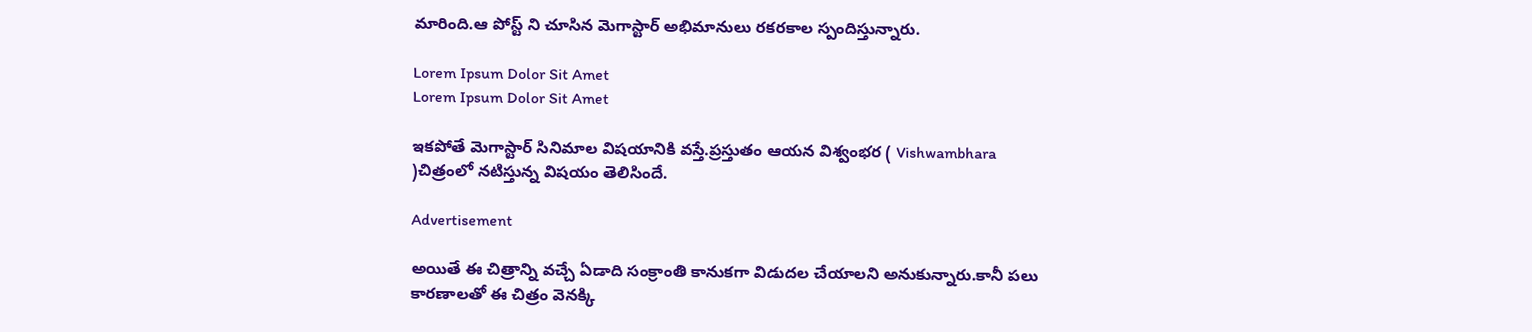మారింది.ఆ పోస్ట్ ని చూసిన మెగాస్టార్ అభిమానులు రకరకాల స్పందిస్తున్నారు.

Lorem Ipsum Dolor Sit Amet
Lorem Ipsum Dolor Sit Amet

ఇకపోతే మెగాస్టార్ సినిమాల విషయానికి వస్తే.ప్రస్తుతం ఆయన విశ్వంభర ( Vishwambhara )చిత్రంలో నటిస్తున్న విషయం తెలిసిందే.

Advertisement

అయితే ఈ చిత్రాన్ని వచ్చే ఏడాది సంక్రాంతి కానుకగా విడుదల చేయాలని అనుకున్నారు.కానీ పలు కారణాలతో ఈ చిత్రం వెనక్కి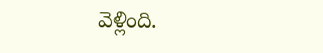వెళ్లింది.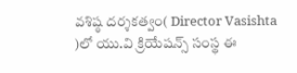వశిష్ఠ దర్శకత్వం( Director Vasishta )లో యు.వి క్రియేషన్స్‌ సంస్థ ఈ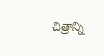చిత్రాన్ని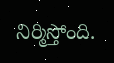నిర్మిస్తోంది.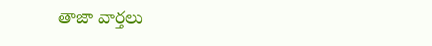తాజా వార్తలు